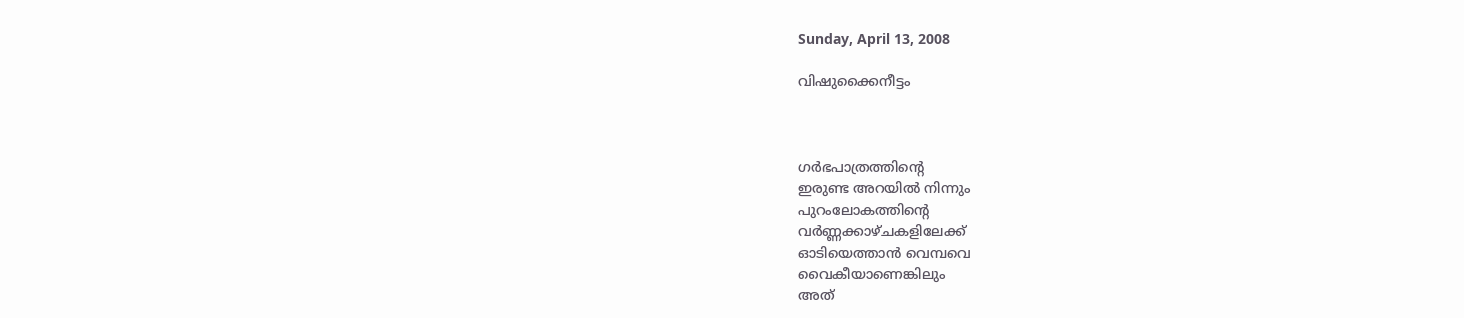Sunday, April 13, 2008

വിഷുക്കൈനീട്ടം



ഗര്‍ഭപാത്രത്തിന്റെ
ഇരുണ്ട അറയില്‍ നിന്നും
പുറംലോകത്തിന്റെ
വര്‍ണ്ണക്കാഴ്ചകളിലേക്ക്‌
ഓടിയെത്താന്‍ വെമ്പവെ
വൈകീയാണെങ്കിലും
അത്‌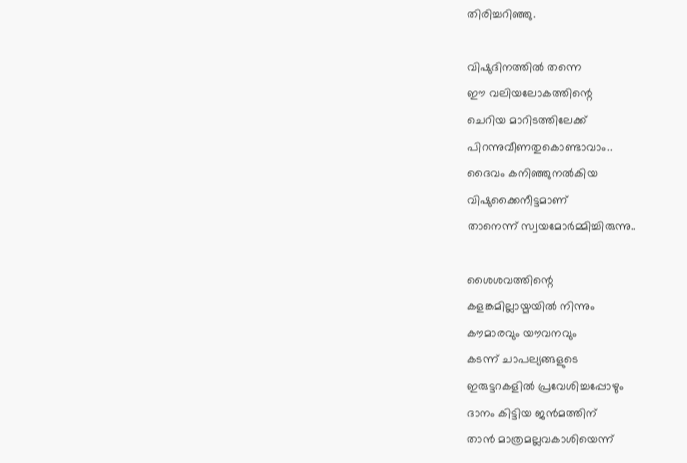തിരിച്ചറിഞ്ഞു.

വിഷുദിനത്തില്‍ തന്നെ
ഈ വലിയലോകത്തിന്റെ
ചെറിയ മാറിടത്തിലേക്ക്‌
പിറന്നുവീണതുകൊണ്ടാവാം..
ദൈവം കനിഞ്ഞുനല്‍കിയ
വിഷുക്കൈനീട്ടമാണ്‌
താനെന്ന്‌ സ്വയമോര്‍മ്മിച്ചിരുന്നു..

ശൈശവത്തിന്റെ
കളങ്കമില്ലായ്മയില്‍ നിന്നും
കൗമാരവും യൗവനവും
കടന്ന്‌ ചാപല്യങ്ങളുടെ
ഇരുട്ടറകളില്‍ പ്രവേശിച്ചപ്പോഴും
ദാനം കിട്ടിയ ജന്‍മത്തിന്‌
താന്‍ മാത്രമല്ലവകാശിയെന്ന്‌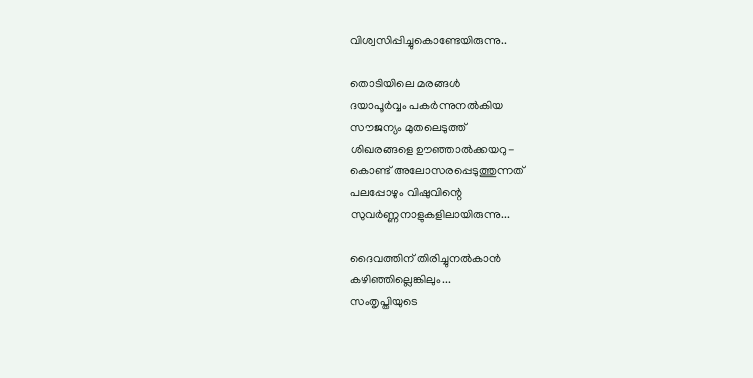വിശ്വസിപ്പിച്ചുകൊണ്ടേയിരുന്നു..

തൊടിയിലെ മരങ്ങള്‍
ദയാപൂര്‍വ്വം പകര്‍ന്നുനല്‍കിയ
സൗജന്യം മുതലെടുത്ത്‌
ശിഖരങ്ങളെ ഊഞ്ഞാല്‍ക്കയറു-
കൊണ്ട്‌ അലോസരപ്പെടുത്തുന്നത്‌
പലപ്പോഴും വിഷുവിന്റെ
സുവര്‍ണ്ണനാളുകളിലായിരുന്നു...

ദൈവത്തിന്‌ തിരിച്ചുനല്‍കാന്‍
കഴിഞ്ഞില്ലെങ്കിലും...
സംതൃപ്തിയുടെ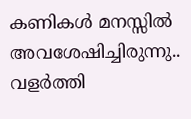കണികള്‍ മനസ്സില്‍
അവശേഷിച്ചിരുന്നു..
വളര്‍ത്തി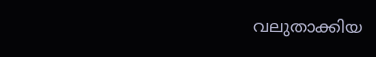വലുതാക്കിയ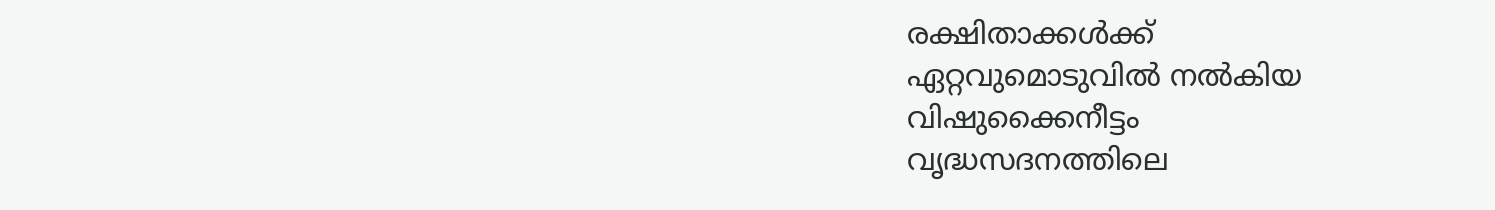രക്ഷിതാക്കള്‍ക്ക്‌
ഏറ്റവുമൊടുവില്‍ നല്‍കിയ
വിഷുക്കൈനീട്ടം
വൃദ്ധസദനത്തിലെ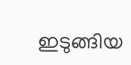ഇടുങ്ങിയ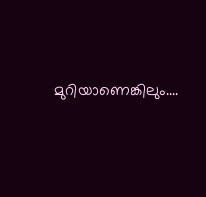മുറിയാണെങ്കിലും....